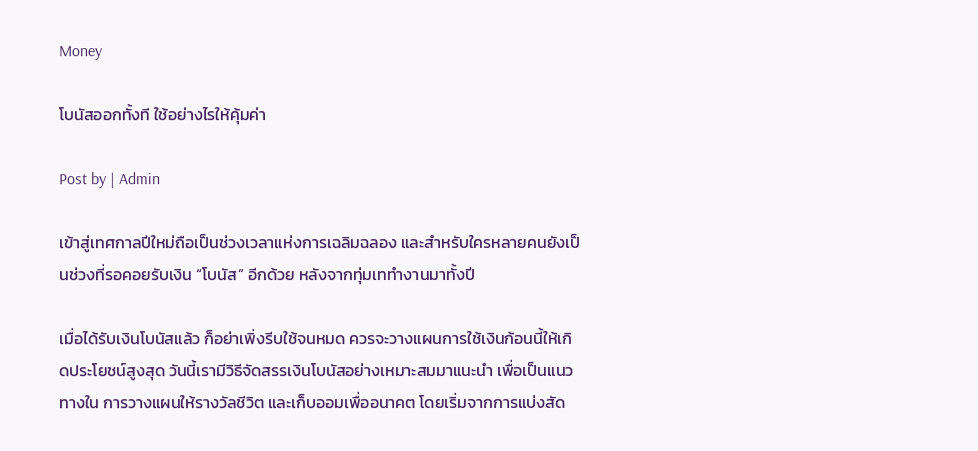Money

โบนัสออกทั้งที ใช้อย่างไรให้คุ้มค่า

Post by | Admin

เข้าสู่เทศกาลปีใหม่ถือเป็นช่วงเวลาแห่งการเฉลิมฉลอง และสำหรับใครหลายคนยังเป็นช่วงที่รอคอยรับเงิน “โบนัส” อีกด้วย หลังจากทุ่มเททำงานมาทั้งปี

เมื่อได้รับเงินโบนัสแล้ว ก็อย่าเพิ่งรีบใช้จนหมด ควรจะวางแผนการใช้เงินก้อนนี้ให้เกิดประโยชน์สูงสุด วันนี้เรามีวิธีจัดสรรเงินโบนัสอย่างเหมาะสมมาแนะนำ เพื่อเป็นแนวทางใน การวางแผนให้รางวัลชีวิต และเก็บออมเพื่ออนาคต โดยเริ่มจากการแบ่งสัด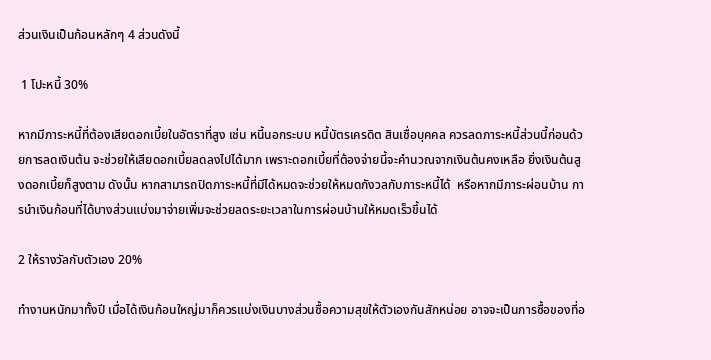ส่วนเงินเป็นก้อนหลักๆ 4 ส่วนดังนี้

 1 โปะหนี้ 30%

หากมีภาระหนี้ที่ต้องเสียดอกเบี้ยในอัตราที่สูง เช่น หนี้นอกระบบ หนี้บัตรเครดิต สินเชื่อบุคคล ควรลดภาระหนี้ส่วนนี้ก่อนด้วยการลดเงินต้น จะช่วยให้เสียดอกเบี้ยลดลงไปได้มาก เพราะดอกเบี้ยที่ต้องจ่ายนี้จะคำนวณจากเงินต้นคงเหลือ ยิ่งเงินต้นสูงดอกเบี้ยก็สูงตาม ดังนั้น หากสามารถปิดภาระหนี้ที่มีได้หมดจะช่วยให้หมดกังวลกับภาระหนี้ได้  หรือหากมีภาระผ่อนบ้าน การนำเงินก้อนที่ได้บางส่วนแบ่งมาจ่ายเพิ่มจะช่วยลดระยะเวลาในการผ่อนบ้านให้หมดเร็วขึ้นได้

2 ให้รางวัลกับตัวเอง 20%

ทำงานหนักมาทั้งปี เมื่อได้เงินก้อนใหญ่มาก็ควรแบ่งเงินบางส่วนซื้อความสุขให้ตัวเองกันสักหน่อย อาจจะเป็นการซื้อของที่อ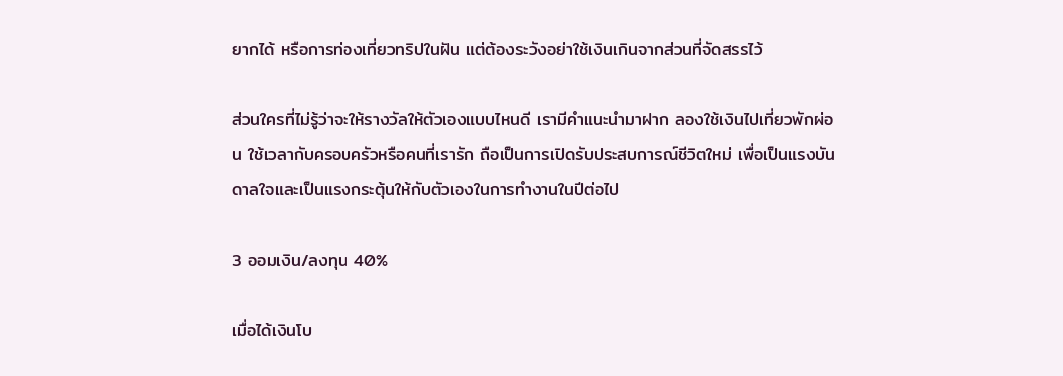ยากได้ หรือการท่องเที่ยวทริปในฝัน แต่ต้องระวังอย่าใช้เงินเกินจากส่วนที่จัดสรรไว้

ส่วนใครที่ไม่รู้ว่าจะให้รางวัลให้ตัวเองแบบไหนดี เรามีคำแนะนำมาฝาก ลองใช้เงินไปเที่ยวพักผ่อน ใช้เวลากับครอบครัวหรือคนที่เรารัก ถือเป็นการเปิดรับประสบการณ์ชีวิตใหม่ เพื่อเป็นแรงบันดาลใจและเป็นแรงกระตุ้นให้กับตัวเองในการทำงานในปีต่อไป

3 ออมเงิน/ลงทุน 40%

เมื่อได้เงินโบ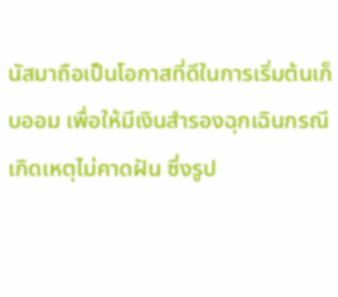นัสมาถือเป็นโอกาสที่ดีในการเริ่มต้นเก็บออม เพื่อให้มีเงินสำรองฉุกเฉินกรณีเกิดเหตุไม่คาดฝัน ซึ่งรูป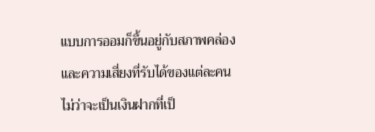แบบการออมก็ขึ้นอยู่กับสภาพคล่องและความเสี่ยงที่รับได้ของแต่ละคน ไม่ว่าจะเป็นเงินฝากที่เป็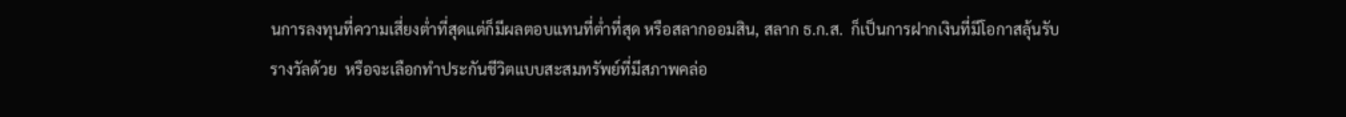นการลงทุนที่ความเสี่ยงต่ำที่สุดแต่ก็มีผลตอบแทนที่ต่ำที่สุด หรือสลากออมสิน, สลาก ธ.ก.ส.  ก็เป็นการฝากเงินที่มีโอกาสลุ้นรับรางวัลด้วย  หรือจะเลือกทำประกันชีวิตแบบสะสมทรัพย์ที่มีสภาพคล่อ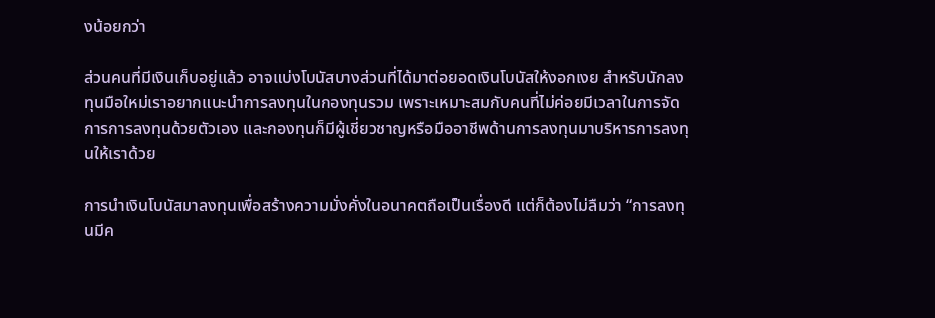งน้อยกว่า

ส่วนคนที่มีเงินเก็บอยู่แล้ว อาจแบ่งโบนัสบางส่วนที่ได้มาต่อยอดเงินโบนัสให้งอกเงย สำหรับนักลงทุนมือใหม่เราอยากแนะนำการลงทุนในกองทุนรวม เพราะเหมาะสมกับคนที่ไม่ค่อยมีเวลาในการจัดการการลงทุนด้วยตัวเอง และกองทุนก็มีผู้เชี่ยวชาญหรือมืออาชีพด้านการลงทุนมาบริหารการลงทุนให้เราด้วย

การนำเงินโบนัสมาลงทุนเพื่อสร้างความมั่งคั่งในอนาคตถือเป็นเรื่องดี แต่ก็ต้องไม่ลืมว่า “การลงทุนมีค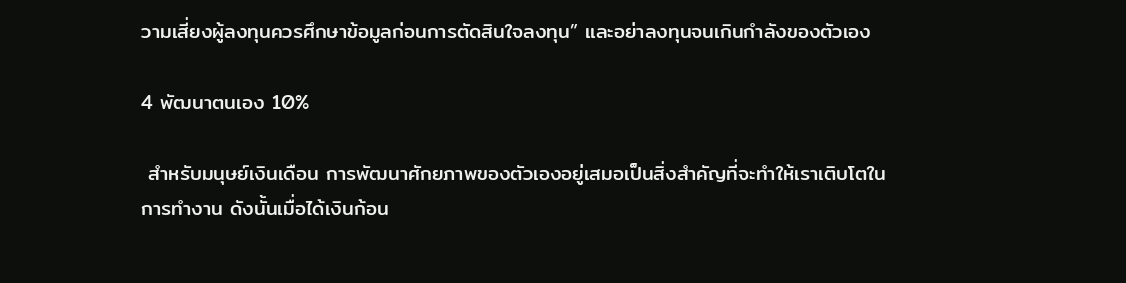วามเสี่ยงผู้ลงทุนควรศึกษาข้อมูลก่อนการตัดสินใจลงทุน” และอย่าลงทุนจนเกินกำลังของตัวเอง

4 พัฒนาตนเอง 10%

 สำหรับมนุษย์เงินเดือน การพัฒนาศักยภาพของตัวเองอยู่เสมอเป็นสิ่งสำคัญที่จะทำให้เราเติบโตในการทำงาน ดังนั้นเมื่อได้เงินก้อน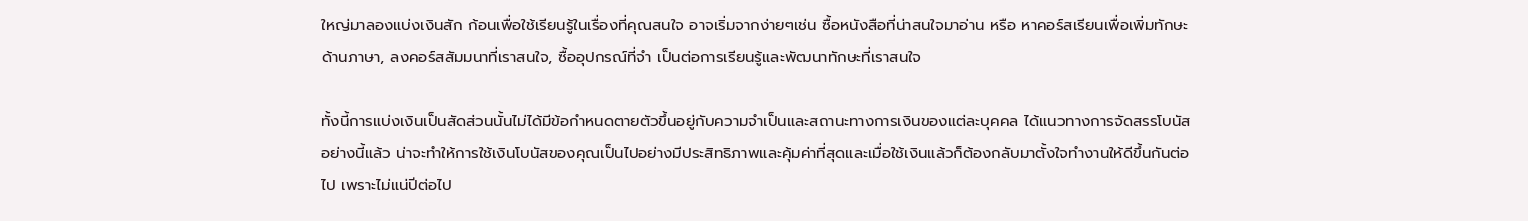ใหญ่มาลองแบ่งเงินสัก ก้อนเพื่อใช้เรียนรู้ในเรื่องที่คุณสนใจ อาจเริ่มจากง่ายๆเช่น ซื้อหนังสือที่น่าสนใจมาอ่าน หรือ หาคอร์สเรียนเพื่อเพิ่มทักษะ ด้านภาษา, ลงคอร์สสัมมนาที่เราสนใจ, ซื้ออุปกรณ์ที่จำ เป็นต่อการเรียนรู้และพัฒนาทักษะที่เราสนใจ

ทั้งนี้การแบ่งเงินเป็นสัดส่วนนั้นไม่ได้มีข้อกำหนดตายตัวขึ้นอยู่กับความจำเป็นและสถานะทางการเงินของแต่ละบุคคล ได้แนวทางการจัดสรรโบนัสอย่างนี้แล้ว น่าจะทำให้การใช้เงินโบนัสของคุณเป็นไปอย่างมีประสิทธิภาพและคุ้มค่าที่สุดและเมื่อใช้เงินแล้วก็ต้องกลับมาตั้งใจทำงานให้ดีขึ้นกันต่อไป เพราะไม่แน่ปีต่อไป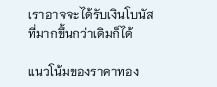เราอาจจะได้รับเงินโบนัสที่มากขึ้นกว่าเดิมก็ได้

แนวโน้มของราคาทอง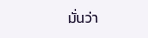มั่นว่า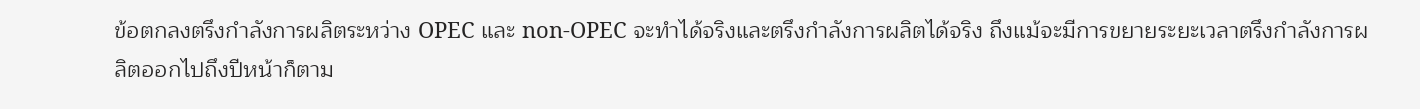ข้อตกลงตรึงกำลังการผลิตระหว่าง OPEC และ non-OPEC จะทำได้จริงและตรึงกำลังการผลิตได้จริง ถึงแม้จะมีการขยายระยะเวลาตรึงกำลังการผลิตออกไปถึงปีหน้าก็ตาม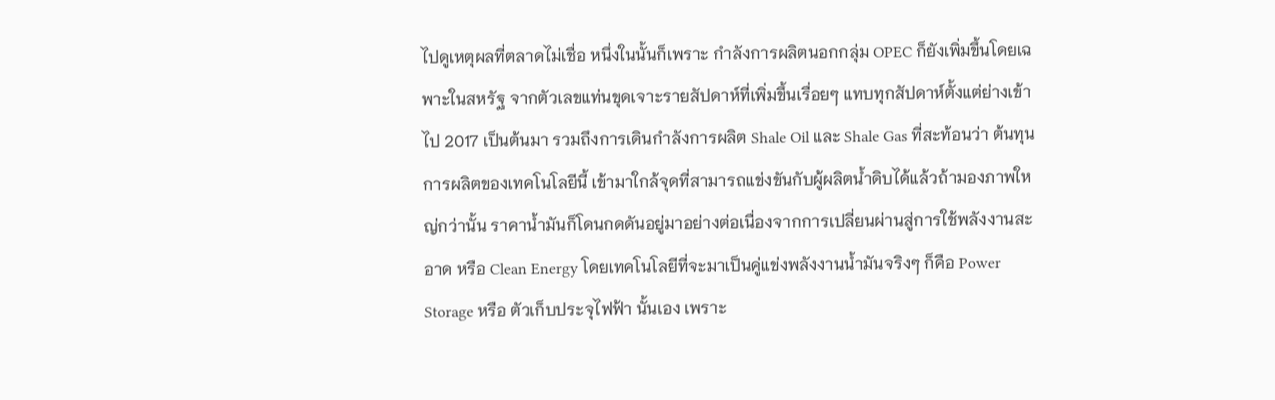ไปดูเหตุผลที่ตลาดไม่เชื่อ หนึ่งในนั้นก็เพราะ กำลังการผลิตนอกกลุ่ม OPEC ก็ยังเพิ่มขึ้นโดยเฉพาะในสหรัฐ จากตัวเลขแท่นขุดเจาะรายสัปดาห์ที่เพิ่มขึ้นเรื่อยๆ แทบทุกสัปดาห์ตั้งแต่ย่างเข้าไป 2017 เป็นต้นมา รวมถึงการเดินกำลังการผลิต Shale Oil และ Shale Gas ที่สะท้อนว่า ต้นทุนการผลิตของเทคโนโลยีนี้ เข้ามาใกล้จุดที่สามารถแข่งขันกับผู้ผลิตน้ำดิบได้แล้วถ้ามองภาพใหญ่กว่านั้น ราคาน้ำมันก็โดนกดดันอยู่มาอย่างต่อเนื่องจากการเปลี่ยนผ่านสู่การใช้พลังงานสะอาด หรือ Clean Energy โดยเทคโนโลยีที่จะมาเป็นคู่แข่งพลังงานน้ำมันจริงๆ ก็คือ Power Storage หรือ ตัวเก็บประจุไฟฟ้า นั้นเอง เพราะ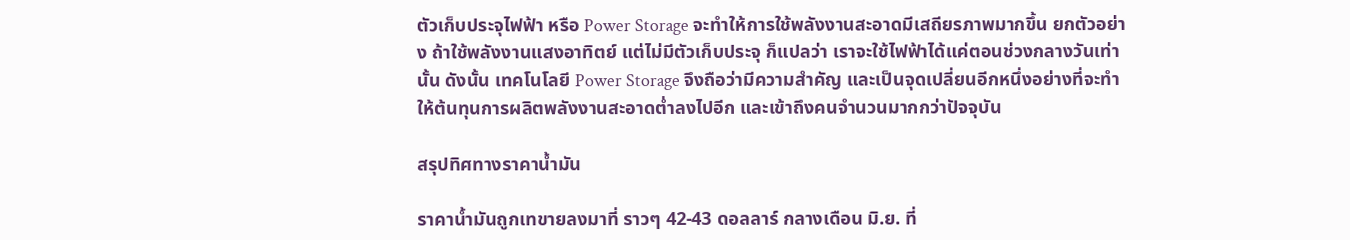ตัวเก็บประจุไฟฟ้า หรือ Power Storage จะทำให้การใช้พลังงานสะอาดมีเสถียรภาพมากขึ้น ยกตัวอย่าง ถ้าใช้พลังงานแสงอาทิตย์ แต่ไม่มีตัวเก็บประจุ ก็แปลว่า เราจะใช้ไฟฟ้าได้แค่ตอนช่วงกลางวันเท่านั้น ดังนั้น เทคโนโลยี Power Storage จึงถือว่ามีความสำคัญ และเป็นจุดเปลี่ยนอีกหนึ่งอย่างที่จะทำให้ต้นทุนการผลิตพลังงานสะอาดต่ำลงไปอีก และเข้าถึงคนจำนวนมากกว่าปัจจุบัน

สรุปทิศทางราคาน้ำมัน

ราคาน้ำมันถูกเทขายลงมาที่ ราวๆ 42-43 ดอลลาร์ กลางเดือน มิ.ย. ที่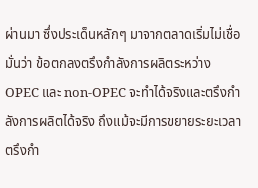ผ่านมา ซึ่งประเด็นหลักๆ มาจากตลาดเริ่มไม่เชื่อมั่นว่า ข้อตกลงตรึงกำลังการผลิตระหว่าง OPEC และ non-OPEC จะทำได้จริงและตรึงกำลังการผลิตได้จริง ถึงแม้จะมีการขยายระยะเวลาตรึงกำ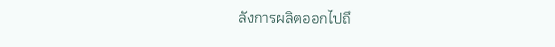ลังการผลิตออกไปถึ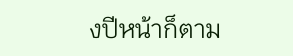งปีหน้าก็ตาม